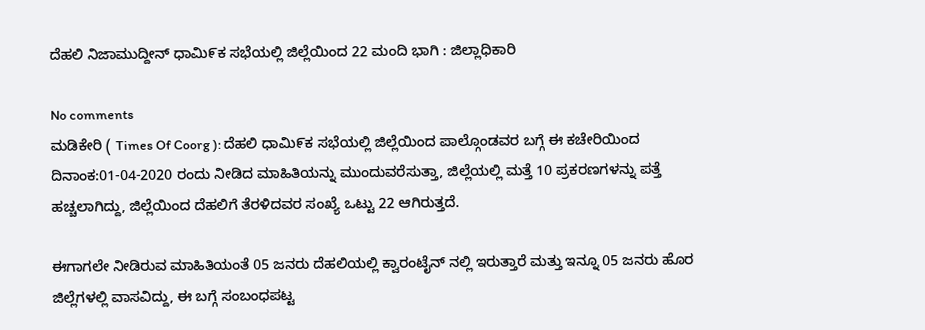ದೆಹಲಿ ನಿಜಾಮುದ್ದೀನ್ ಧಾಮಿ೯ಕ ಸಭೆಯಲ್ಲಿ ಜಿಲ್ಲೆಯಿಂದ 22 ಮಂದಿ ಭಾಗಿ : ಜಿಲ್ಲಾಧಿಕಾರಿ

No comments
ಮಡಿಕೇರಿ ( Times Of Coorg ): ದೆಹಲಿ ಧಾಮಿ೯ಕ ಸಭೆಯಲ್ಲಿ ಜಿಲ್ಲೆಯಿಂದ ಪಾಲ್ಗೊಂಡವರ ಬಗ್ಗೆ ಈ ಕಚೇರಿಯಿಂದ ದಿನಾಂಕ:01-04-2020 ರಂದು ನೀಡಿದ ಮಾಹಿತಿಯನ್ನು ಮುಂದುವರೆಸುತ್ತಾ, ಜಿಲ್ಲೆಯಲ್ಲಿ ಮತ್ತೆ 10 ಪ್ರಕರಣಗಳನ್ನು ಪತ್ತೆ ಹಚ್ಚಲಾಗಿದ್ದು, ಜಿಲ್ಲೆಯಿಂದ ದೆಹಲಿಗೆ ತೆರಳಿದವರ ಸಂಖ್ಯೆ ಒಟ್ಟು 22 ಆಗಿರುತ್ತದೆ.

ಈಗಾಗಲೇ ನೀಡಿರುವ ಮಾಹಿತಿಯಂತೆ 05 ಜನರು ದೆಹಲಿಯಲ್ಲಿ ಕ್ವಾರಂಟೈನ್ ನಲ್ಲಿ ಇರುತ್ತಾರೆ ಮತ್ತು ಇನ್ನೂ 05 ಜನರು ಹೊರ ಜಿಲ್ಲೆಗಳಲ್ಲಿ ವಾಸವಿದ್ದು, ಈ ಬಗ್ಗೆ ಸಂಬಂಧಪಟ್ಟ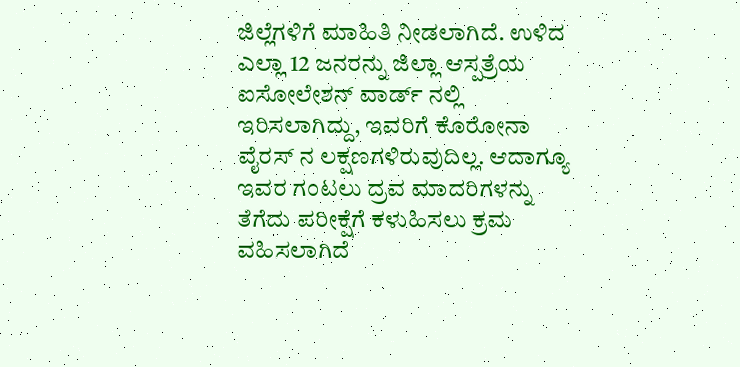ಜಿಲ್ಲೆಗಳಿಗೆ ಮಾಹಿತಿ ನೀಡಲಾಗಿದೆ. ಉಳಿದ ಎಲ್ಲಾ 12 ಜನರನ್ನು ಜಿಲ್ಲಾ ಆಸ್ಪತ್ರೆಯ ಐಸೋಲೇಶನ್ ವಾರ್ಡ್ ನಲ್ಲಿ ಇರಿಸಲಾಗಿದ್ದು, ಇವರಿಗೆ ಕೊರೋನಾ ವೈರಸ್ ನ ಲಕ್ಷಣಗಳಿರುವುದಿಲ್ಲ. ಆದಾಗ್ಯೂ ಇವರ ಗಂಟಲು ದ್ರವ ಮಾದರಿಗಳನ್ನು ತೆಗೆದು ಪರೀಕ್ಷೆಗೆ ಕಳುಹಿಸಲು ಕ್ರಮ ವಹಿಸಲಾಗಿದೆ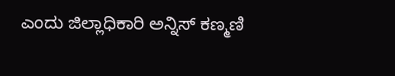ಎಂದು ಜಿಲ್ಲಾಧಿಕಾರಿ ಅನ್ನಿಸ್ ಕಣ್ಮಣಿ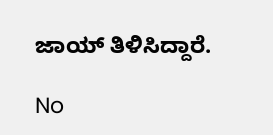ಜಾಯ್ ತಿಳಿಸಿದ್ದಾರೆ.

No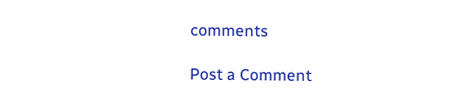comments

Post a Comment